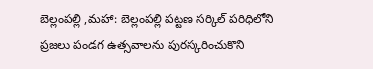బెల్లంపల్లి ,మహా: బెల్లంపల్లి పట్టణ సర్కిల్ పరిధిలోని ప్రజలు పండగ ఉత్సవాలను పురస్కరించుకొని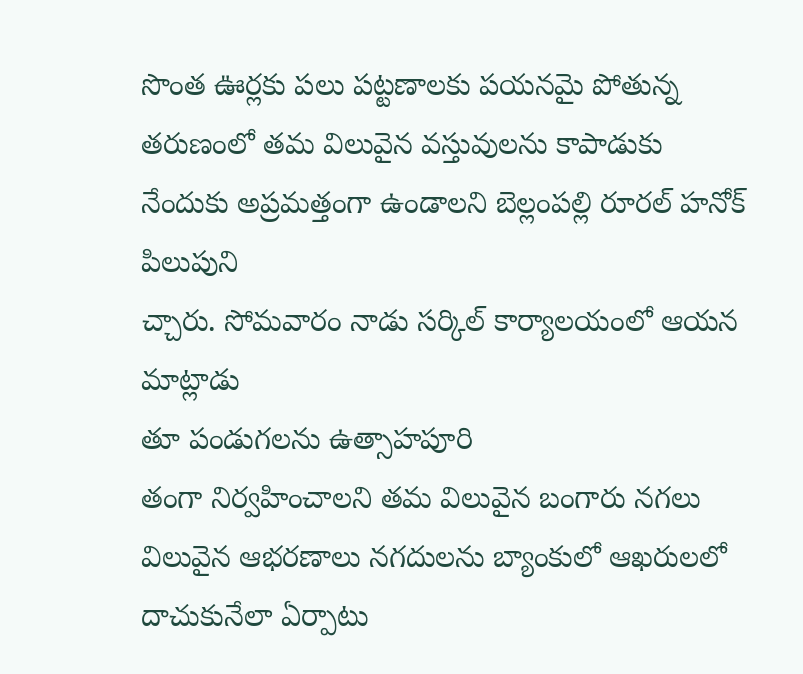సొంత ఊర్లకు పలు పట్టణాలకు పయనమై పోతున్న తరుణంలో తమ విలువైన వస్తువులను కాపాడుకు
నేందుకు అప్రమత్తంగా ఉండాలని బెల్లంపల్లి రూరల్ హనోక్ పిలుపుని
చ్చారు. సోమవారం నాడు సర్కిల్ కార్యాలయంలో ఆయన మాట్లాడు
తూ పండుగలను ఉత్సాహపూరి
తంగా నిర్వహించాలని తమ విలువైన బంగారు నగలు విలువైన ఆభరణాలు నగదులను బ్యాంకులో ఆఖరులలో దాచుకునేలా ఏర్పాటు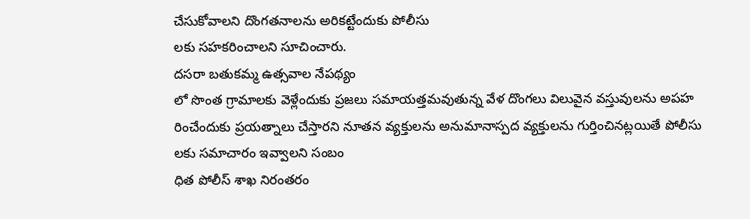చేసుకోవాలని దొంగతనాలను అరికట్టేందుకు పోలీసు
లకు సహకరించాలని సూచించారు.
దసరా బతుకమ్మ ఉత్సవాల నేపథ్యం
లో సొంత గ్రామాలకు వెళ్లేందుకు ప్రజలు సమాయత్తమవుతున్న వేళ దొంగలు విలువైన వస్తువులను అపహ
రించేందుకు ప్రయత్నాలు చేస్తారని నూతన వ్యక్తులను అనుమానాస్పద వ్యక్తులను గుర్తించినట్లయితే పోలీసు
లకు సమాచారం ఇవ్వాలని సంబం
ధిత పోలీస్ శాఖ నిరంతరం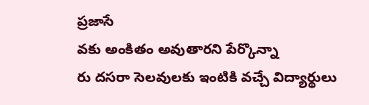ప్రజాసే
వకు అంకితం అవుతారని పేర్కొన్నా
రు దసరా సెలవులకు ఇంటికి వచ్చే విద్యార్థులు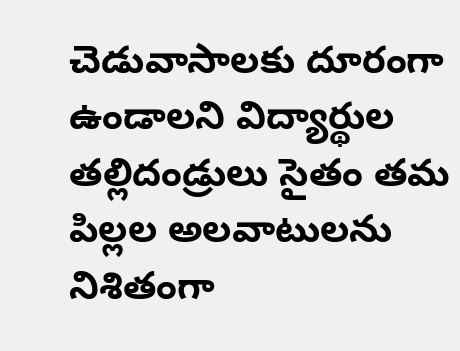చెడువాసాలకు దూరంగా ఉండాలని విద్యార్థుల తల్లిదండ్రులు సైతం తమ పిల్లల అలవాటులను నిశితంగా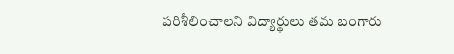పరిశీలించాలని విద్యార్థులు తమ బంగారు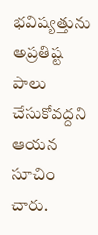భవిష్యత్తును అప్రతిష్ట పాలు చేసుకోవద్దని ఆయన సూచిం
చారు.